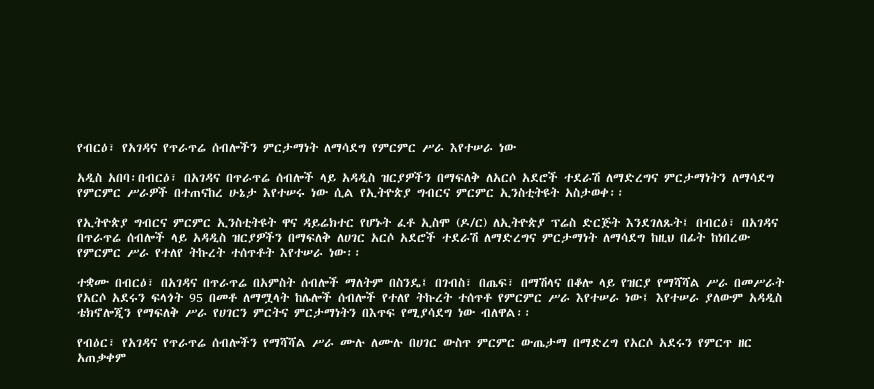የብርዕ፣ የአገዳና የጥራጥሬ ሰብሎችን ምርታማነት ለማሳደግ የምርምር ሥራ እየተሠራ ነው

አዲስ አበባ፡በብርዕ፣ በአገዳና በጥራጥሬ ሰብሎች ላይ አዳዲስ ዝርያዎችን በማፍለቅ ለአርሶ አደሮች ተደራሽ ለማድረግና ምርታማነትን ለማሳደግ የምርምር ሥራዎች በተጠናከረ ሁኔታ እየተሠሩ ነው ሲል የኢትዮጵያ ግብርና ምርምር ኢንስቲትዩት አስታወቀ፡፡

የኢትዮጵያ ግብርና ምርምር ኢንስቲትዩት ዋና ዳይሬክተር የሆኑት ፈቶ ኢስሞ (ዶ/ር) ለኢትዮጵያ ፕሬስ ድርጅት እንደገለጹት፤ በብርዕ፣ በአገዳና በጥራጥሬ ሰብሎች ላይ አዳዲስ ዝርያዎችን በማፍለቅ ለሀገር አርሶ አደሮች ተደራሽ ለማድረግና ምርታማነት ለማሳደግ ከዚህ በፊት ከነበረው የምርምር ሥራ የተለየ ትኩረት ተሰጥቶት እየተሠራ ነው፡፡

ተቋሙ በብርዕ፣ በአገዳና በጥራጥሬ በአምስት ሰብሎች ማለትም በስንዴ፤ በገብስ፣ በጤፍ፣ በማሽላና በቆሎ ላይ የዝርያ የማሻሻል ሥራ በመሥራት የአርሶ አደሩን ፍላጎት 95 በመቶ ለማሟላት ከሌሎች ሰብሎች የተለየ ትኩረት ተሰጥቶ የምርምር ሥራ እየተሠራ ነው፤ እየተሠራ ያለውም አዳዲስ ቴክኖሎጂን የማፍለቅ ሥራ የሀገርን ምርትና ምርታማነትን በእጥፍ የሚያሳደግ ነው ብለዋል፡፡

የብዕር፣ የአገዳና የጥራጥሬ ሰብሎችን የማሻሻል ሥራ ሙሉ ለሙሉ በሀገር ውስጥ ምርምር ውጤታማ በማድረግ የአርሶ አደሩን የምርጥ ዘር አጠቃቀም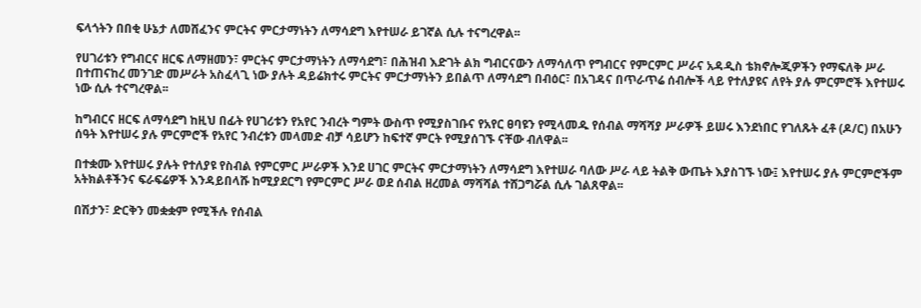ፍላጎትን በበቂ ሁኔታ ለመሸፈንና ምርትና ምርታማነትን ለማሳደግ እየተሠራ ይገኛል ሲሉ ተናግረዋል፡፡

የሀገሪቱን የግብርና ዘርፍ ለማዘመን፣ ምርትና ምርታማነትን ለማሳደግ፣ በሕዝብ እድገት ልክ ግብርናውን ለማሳለጥ የግብርና የምርምር ሥራና አዳዲስ ቴክኖሎጂዎችን የማፍለቅ ሥራ በተጠናከረ መንገድ መሥራት አስፈላጊ ነው ያሉት ዳይሬክተሩ ምርትና ምርታማነትን ይበልጥ ለማሳደግ በብዕር፣ በአገዳና በጥራጥሬ ሰብሎች ላይ የተለያዩና ለየት ያሉ ምርምሮች እየተሠሩ ነው ሲሉ ተናግረዋል፡፡

ከግብርና ዘርፍ ለማሳደግ ከዚህ በፊት የሀገሪቱን የአየር ንብረት ግምት ውስጥ የሚያስገቡና የአየር ፀባዩን የሚላመዱ የሰብል ማሻሻያ ሥራዎች ይሠሩ እንደነበር የገለጹት ፈቶ (ዶ/ር) በአሁን ሰዓት እየተሠሩ ያሉ ምርምሮች የአየር ንብረቱን መላመድ ብቻ ሳይሆን ከፍተኛ ምርት የሚያሰገኙ ናቸው ብለዋል፡፡

በተቋሙ እየተሠሩ ያሉት የተለያዩ የስብል የምርምር ሥራዎች እንደ ሀገር ምርትና ምርታማነትን ለማሳደግ እየተሠራ ባለው ሥራ ላይ ትልቅ ውጤት እያስገኙ ነው፤ እየተሠሩ ያሉ ምርምሮችም አትክልቶችንና ፍራፍሬዎች እንዳይበላሹ ከሚያደርግ የምርምር ሥራ ወደ ሰብል ዘረመል ማሻሻል ተሸጋግሯል ሲሉ ገልጸዋል፡፡

በሽታን፣ ድርቅን መቋቋም የሚችሉ የሰብል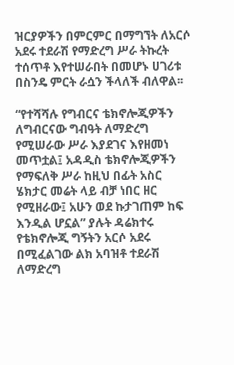ዝርያዎችን በምርምር በማግኘት ለአርሶ አደሩ ተደራሽ የማድረግ ሥራ ትኩረት ተሰጥቶ እየተሠራበት በመሆኑ ሀገሪቱ በስንዴ ምርት ራሷን ችላለች ብለዋል፡፡

“የተሻሻሉ የግብርና ቴክኖሎጂዎችን ለግብርናው ግብዓት ለማድረግ የሚሠራው ሥራ እያደገና እየዘመነ መጥቷል፤ አዳዲስ ቴክኖሎጂዎችን የማፍለቅ ሥራ ከዚህ በፊት አስር ሄክታር መሬት ላይ ብቻ ነበር ዘር የሚዘራው፤ አሁን ወደ ኩታገጠም ከፍ እንዲል ሆኗል” ያሉት ዳሬክተሩ የቴክኖሎጂ ግኝትን አርሶ አደሩ በሚፈልገው ልክ አባዝቶ ተደራሽ ለማድረግ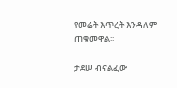የመሬት እጥረት እንዳለም ጠቁመዋል፡፡

ታደሠ ብናልፈው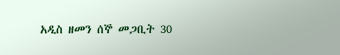አዲስ ዘመን ሰኞ መጋቢት 30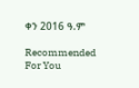ቀን 2016 ዓ.ም

Recommended For You